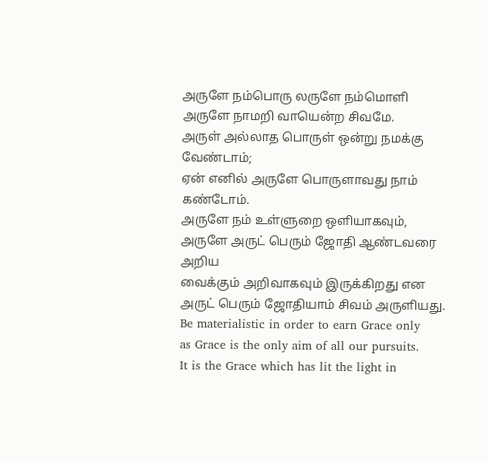அருளே நம்பொரு லருளே நம்மொளி
அருளே நாமறி வாயென்ற சிவமே.
அருள் அல்லாத பொருள் ஒன்று நமக்கு வேண்டாம்;
ஏன் எனில் அருளே பொருளாவது நாம் கண்டோம்.
அருளே நம் உள்ளுறை ஒளியாகவும்,
அருளே அருட் பெரும் ஜோதி ஆண்டவரை அறிய
வைக்கும் அறிவாகவும் இருக்கிறது என
அருட் பெரும் ஜோதியாம் சிவம் அருளியது.
Be materialistic in order to earn Grace only
as Grace is the only aim of all our pursuits.
It is the Grace which has lit the light in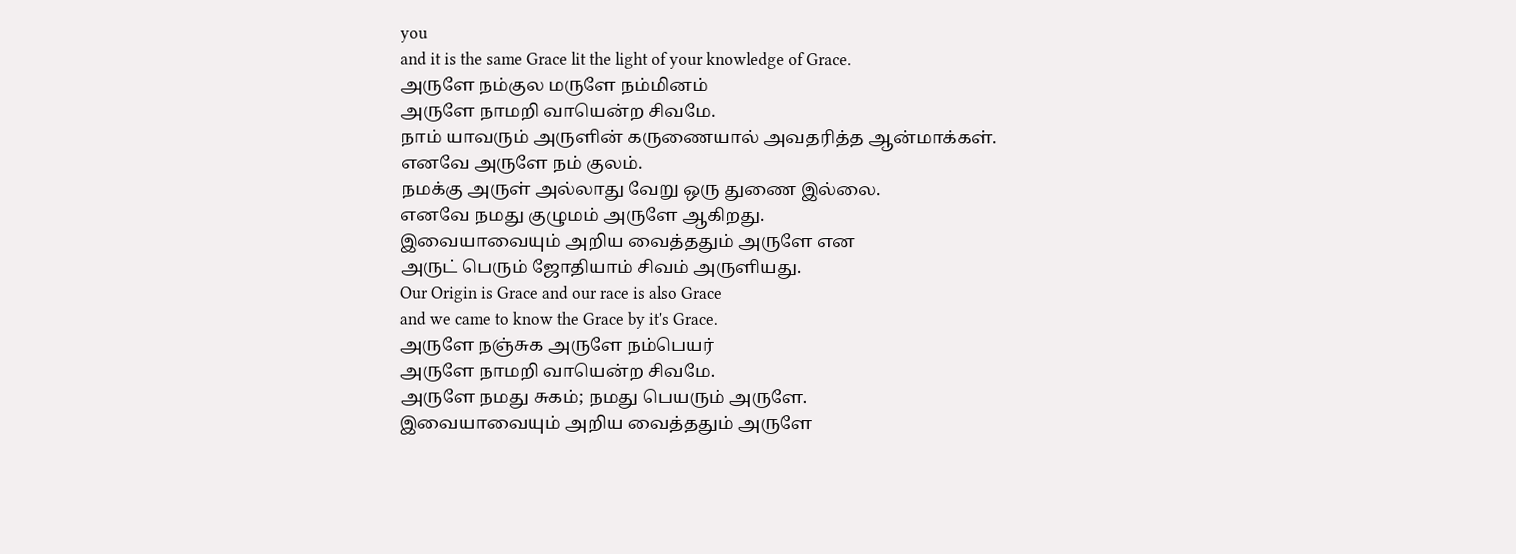you
and it is the same Grace lit the light of your knowledge of Grace.
அருளே நம்குல மருளே நம்மினம்
அருளே நாமறி வாயென்ற சிவமே.
நாம் யாவரும் அருளின் கருணையால் அவதரித்த ஆன்மாக்கள்.
எனவே அருளே நம் குலம்.
நமக்கு அருள் அல்லாது வேறு ஒரு துணை இல்லை.
எனவே நமது குழுமம் அருளே ஆகிறது.
இவையாவையும் அறிய வைத்ததும் அருளே என
அருட் பெரும் ஜோதியாம் சிவம் அருளியது.
Our Origin is Grace and our race is also Grace
and we came to know the Grace by it's Grace.
அருளே நஞ்சுக அருளே நம்பெயர்
அருளே நாமறி வாயென்ற சிவமே.
அருளே நமது சுகம்; நமது பெயரும் அருளே.
இவையாவையும் அறிய வைத்ததும் அருளே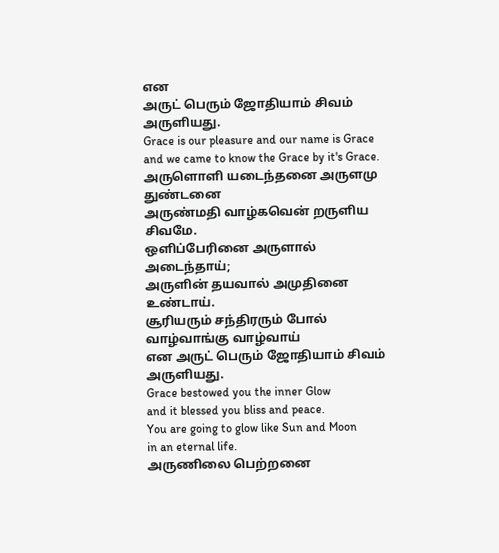என
அருட் பெரும் ஜோதியாம் சிவம் அருளியது.
Grace is our pleasure and our name is Grace
and we came to know the Grace by it's Grace.
அருளொளி யடைந்தனை அருளமு துண்டனை
அருண்மதி வாழ்கவென் றருளிய சிவமே.
ஒளிப்பேரினை அருளால் அடைந்தாய்;
அருளின் தயவால் அமுதினை உண்டாய்.
சூரியரும் சந்திரரும் போல் வாழ்வாங்கு வாழ்வாய்
என அருட் பெரும் ஜோதியாம் சிவம் அருளியது.
Grace bestowed you the inner Glow
and it blessed you bliss and peace.
You are going to glow like Sun and Moon
in an eternal life.
அருணிலை பெற்றனை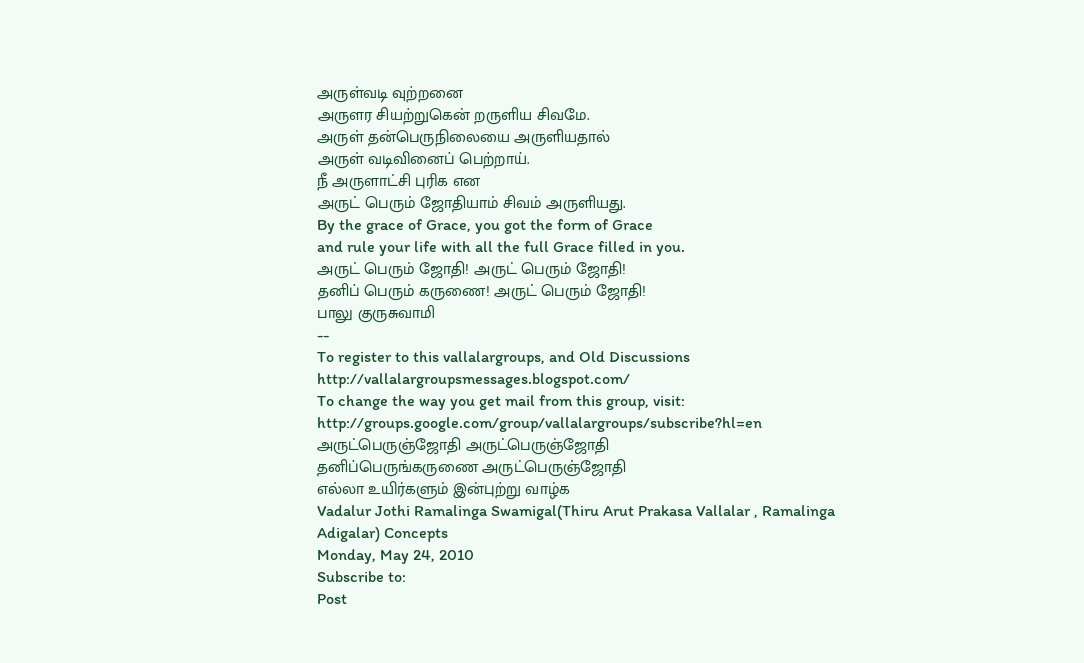அருள்வடி வுற்றனை
அருளர சியற்றுகென் றருளிய சிவமே.
அருள் தன்பெருநிலையை அருளியதால்
அருள் வடிவினைப் பெற்றாய்.
நீ அருளாட்சி புரிக என
அருட் பெரும் ஜோதியாம் சிவம் அருளியது.
By the grace of Grace, you got the form of Grace
and rule your life with all the full Grace filled in you.
அருட் பெரும் ஜோதி! அருட் பெரும் ஜோதி!
தனிப் பெரும் கருணை! அருட் பெரும் ஜோதி!
பாலு குருசுவாமி
--
To register to this vallalargroups, and Old Discussions http://vallalargroupsmessages.blogspot.com/
To change the way you get mail from this group, visit:
http://groups.google.com/group/vallalargroups/subscribe?hl=en
அருட்பெருஞ்ஜோதி அருட்பெருஞ்ஜோதி
தனிப்பெருங்கருணை அருட்பெருஞ்ஜோதி
எல்லா உயிர்களும் இன்புற்று வாழ்க
Vadalur Jothi Ramalinga Swamigal(Thiru Arut Prakasa Vallalar , Ramalinga Adigalar) Concepts
Monday, May 24, 2010
Subscribe to:
Post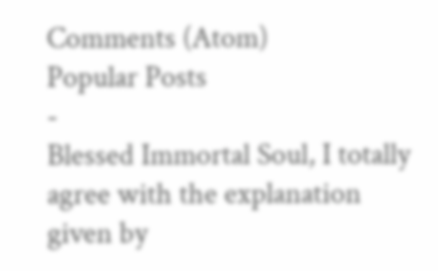Comments (Atom)
Popular Posts
-
Blessed Immortal Soul, I totally agree with the explanation given by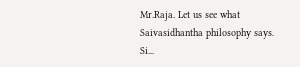Mr.Raja. Let us see what Saivasidhantha philosophy says. Si...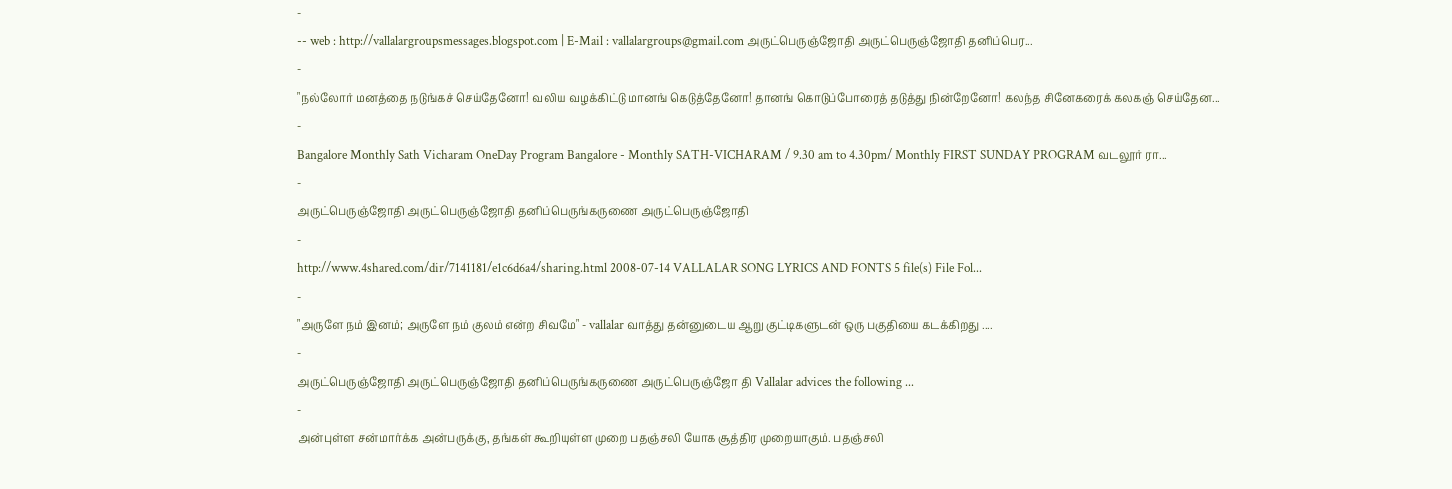-
-- web : http://vallalargroupsmessages.blogspot.com | E-Mail : vallalargroups@gmail.com அருட்பெருஞ்ஜோதி அருட்பெருஞ்ஜோதி தனிப்பெர...
-
"நல்லோர் மனத்தை நடுங்கச் செய்தேனோ! வலிய வழக்கிட்டு மானங் கெடுத்தேனோ! தானங் கொடுப்போரைத் தடுத்து நின்றேனோ! கலந்த சினேகரைக் கலகஞ் செய்தேன...
-
Bangalore Monthly Sath Vicharam OneDay Program Bangalore - Monthly SATH-VICHARAM / 9.30 am to 4.30pm/ Monthly FIRST SUNDAY PROGRAM வடலூர் ரா...
-
அருட்பெருஞ்ஜோதி அருட்பெருஞ்ஜோதி தனிப்பெருங்கருணை அருட்பெருஞ்ஜோதி
-
http://www.4shared.com/dir/7141181/e1c6d6a4/sharing.html 2008-07-14 VALLALAR SONG LYRICS AND FONTS 5 file(s) File Fol...
-
"அருளே நம் இனம்; அருளே நம் குலம் என்ற சிவமே" - vallalar வாத்து தன்னுடைய ஆறு குட்டிகளுடன் ஒரு பகுதியை கடக்கிறது ....
-
அருட்பெருஞ்ஜோதி அருட்பெருஞ்ஜோதி தனிப்பெருங்கருணை அருட்பெருஞ்ஜோ தி Vallalar advices the following ...
-
அன்புள்ள சன்மார்க்க அன்பருக்கு, தங்கள் கூறியுள்ள முறை பதஞ்சலி யோக சூத்திர முறையாகும். பதஞ்சலி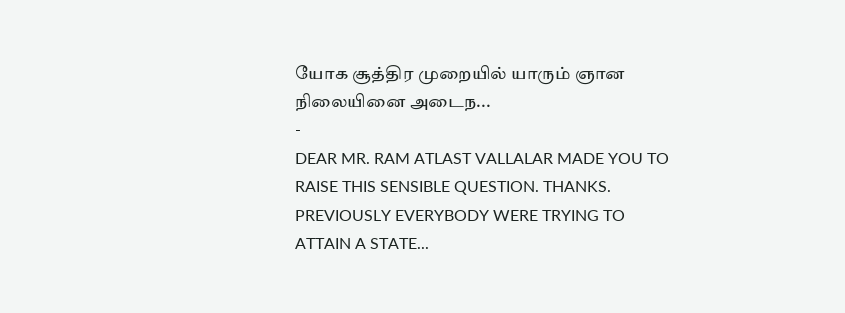யோக சூத்திர முறையில் யாரும் ஞான நிலையினை அடைந...
-
DEAR MR. RAM ATLAST VALLALAR MADE YOU TO RAISE THIS SENSIBLE QUESTION. THANKS. PREVIOUSLY EVERYBODY WERE TRYING TO ATTAIN A STATE...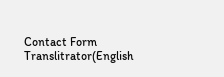Contact Form
Translitrator(English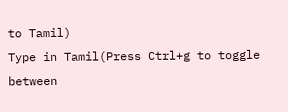to Tamil)
Type in Tamil(Press Ctrl+g to toggle between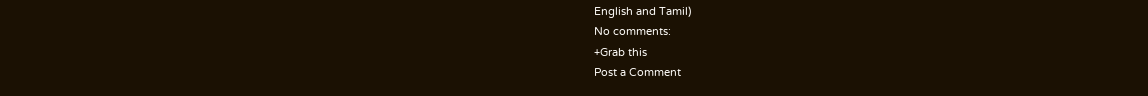English and Tamil)
No comments:
+Grab this
Post a Comment